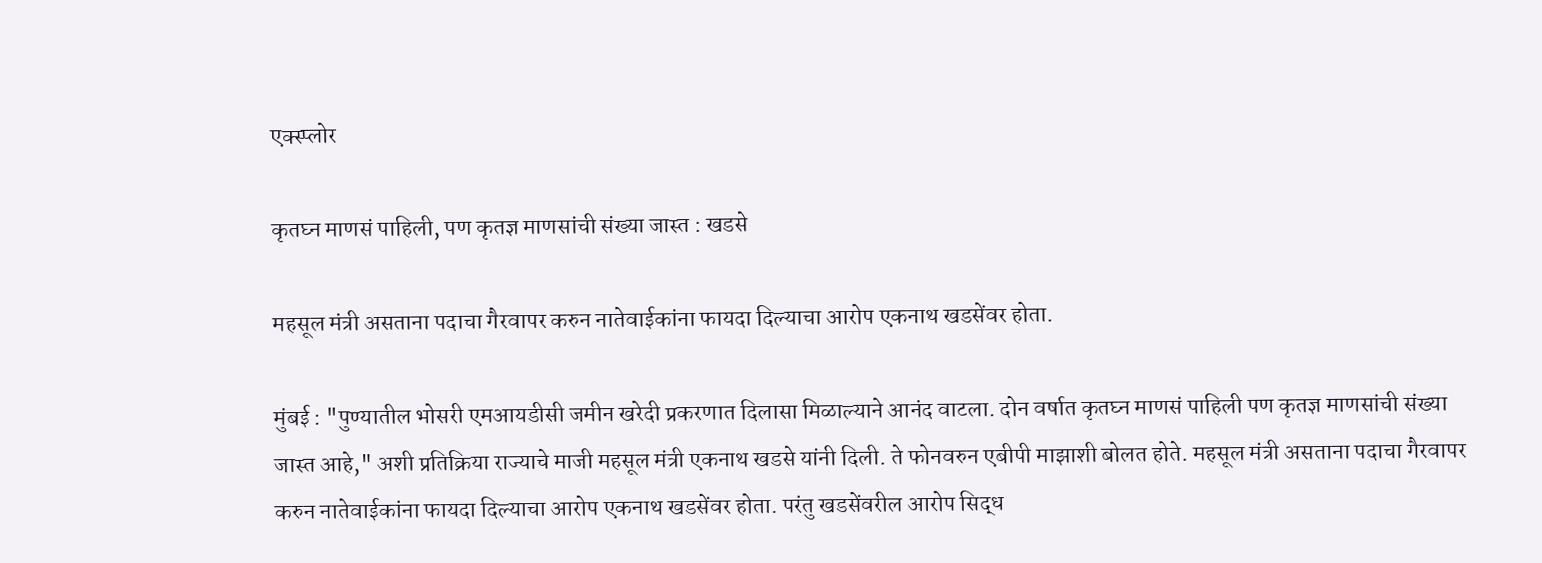एक्स्प्लोर

कृतघ्न माणसं पाहिली, पण कृतज्ञ माणसांची संख्या जास्त : खडसे

महसूल मंत्री असताना पदाचा गैरवापर करुन नातेवाईकांना फायदा दिल्याचा आरोप एकनाथ खडसेंवर होता.

मुंबई : "पुण्यातील भोसरी एमआयडीसी जमीन खरेदी प्रकरणात दिलासा मिळाल्याने आनंद वाटला. दोन वर्षात कृतघ्न माणसं पाहिली पण कृतज्ञ माणसांची संख्या जास्त आहे," अशी प्रतिक्रिया राज्याचे माजी महसूल मंत्री एकनाथ खडसे यांनी दिली. ते फोनवरुन एबीपी माझाशी बोलत होते. महसूल मंत्री असताना पदाचा गैरवापर करुन नातेवाईकांना फायदा दिल्याचा आरोप एकनाथ खडसेंवर होता. परंतु खडसेंवरील आरोप सिद्ध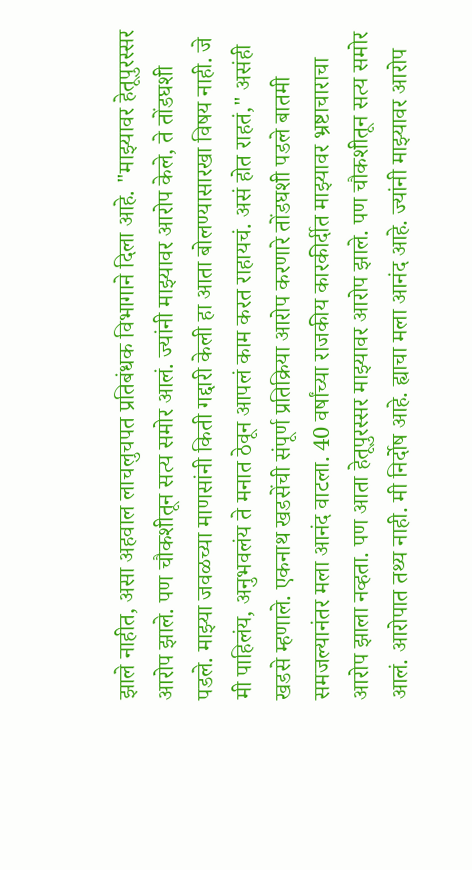झाले नाहीत, असा अहवाल लाचलुचपत प्रतिबंधक विभागाने दिला आहे. "माझ्यावर हेतूपुरस्सर आरोप झाले. पण चौकशीतून सत्य समोर आलं. ज्यांनी माझ्यावर आरोप केले, ते तोंडघशी पडले. माझ्या जवळच्या माणसांनी किती गद्दारी केली हा आता बोलण्यासारखा विषय नाही. जे मी पाहिलंय, अनुभवलंय ते मनात ठेवून आपलं काम करत राहायचं. असं होत राहतं," असंही खडसे म्हणाले. एकनाथ खडसेंची संपूर्ण प्रतिक्रिया आरोप करणारे तोंडघशी पडले बातमी समजल्यानंतर मला आनंद वाटला. 40 वर्षांच्या राजकीय कारकीर्दीत माझ्यावर भ्रष्टाचाराचा आरोप झाला नव्हता. पण आता हेतूपुरस्सर माझ्यावर आरोप झाले. पण चौकशीतून सत्य समोर आलं. आरोपात तथ्य नाही. मी निर्दोष आहे. ह्याचा मला आनंद आहे. ज्यांनी माझ्यावर आरोप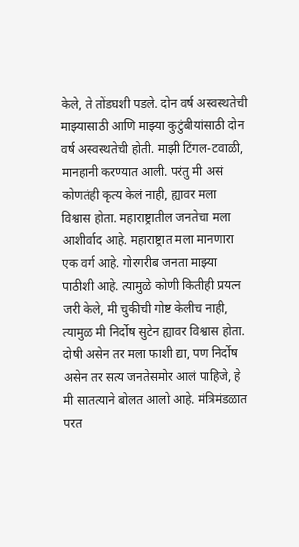केले, ते तोंडघशी पडले. दोन वर्ष अस्वस्थतेची माझ्यासाठी आणि माझ्या कुटुंबीयांसाठी दोन वर्ष अस्वस्थतेची होती. माझी टिंगल-टवाळी, मानहानी करण्यात आली. परंतु मी असं कोणतंही कृत्य केलं नाही, ह्यावर मला विश्वास होता. महाराष्ट्रातील जनतेचा मला आशीर्वाद आहे. महाराष्ट्रात मला मानणारा एक वर्ग आहे. गोरगरीब जनता माझ्या पाठीशी आहे. त्यामुळे कोणी कितीही प्रयत्न जरी केले, मी चुकीची गोष्ट केलीच नाही, त्यामुळ मी निर्दोष सुटेन ह्यावर विश्वास होता. दोषी असेन तर मला फाशी द्या, पण निर्दोष असेन तर सत्य जनतेसमोर आलं पाहिजे, हे मी सातत्याने बोलत आलो आहे. मंत्रिमंडळात परत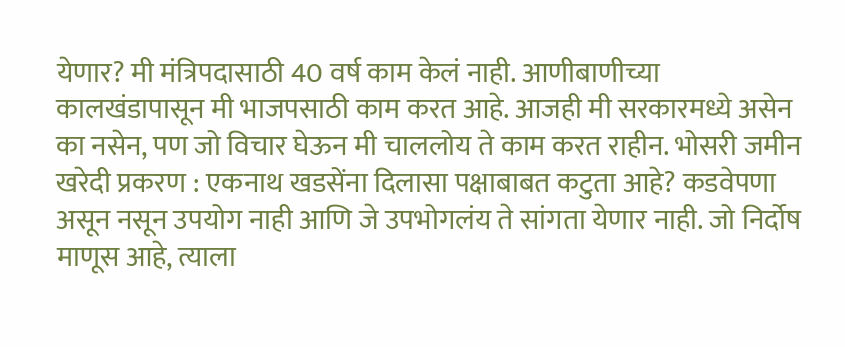येणार? मी मंत्रिपदासाठी 40 वर्ष काम केलं नाही. आणीबाणीच्या कालखंडापासून मी भाजपसाठी काम करत आहे. आजही मी सरकारमध्ये असेन का नसेन, पण जो विचार घेऊन मी चाललोय ते काम करत राहीन. भोसरी जमीन खरेदी प्रकरण : एकनाथ खडसेंना दिलासा पक्षाबाबत कटुता आहे? कडवेपणा असून नसून उपयोग नाही आणि जे उपभोगलंय ते सांगता येणार नाही. जो निर्दोष माणूस आहे, त्याला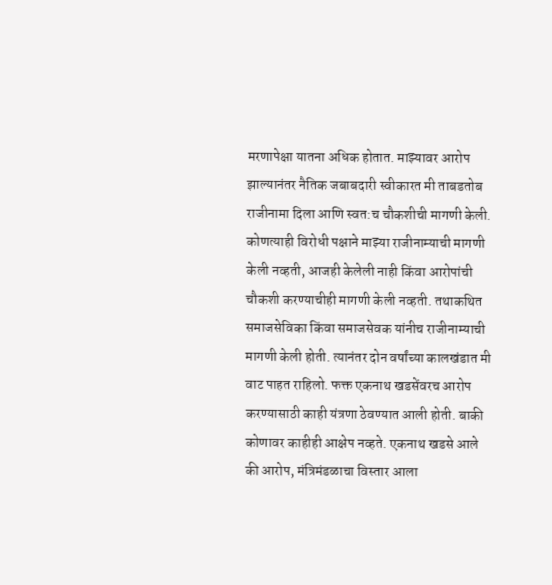मरणापेक्षा यातना अधिक होतात. माझ्यावर आरोप झाल्यानंतर नैतिक जबाबदारी स्वीकारत मी ताबडतोब राजीनामा दिला आणि स्वत:च चौकशीची मागणी केली. कोणत्याही विरोधी पक्षाने माझ्या राजीनाम्याची मागणी केली नव्हती, आजही केलेली नाही किंवा आरोपांची चौकशी करण्याचीही मागणी केली नव्हती. तथाकथित समाजसेविका किंवा समाजसेवक यांनीच राजीनाम्याची मागणी केली होती. त्यानंतर दोन वर्षांच्या कालखंडात मी वाट पाहत राहिलो. फक्त एकनाथ खडसेंवरच आरोप करण्यासाठी काही यंत्रणा ठेवण्यात आली होती. बाकी कोणावर काहीही आक्षेप नव्हते. एकनाथ खडसे आले की आरोप, मंत्रिमंडळाचा विस्तार आला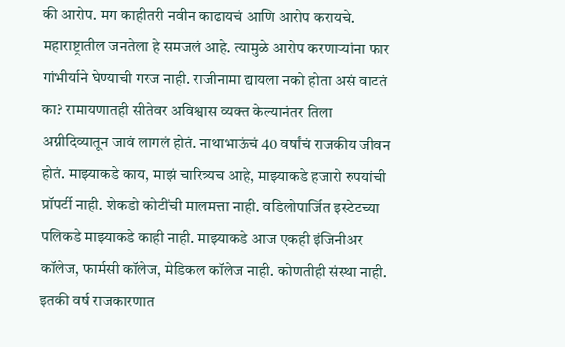की आरोप. मग काहीतरी नवीन काढायचं आणि आरोप करायचे. महाराष्ट्रातील जनतेला हे समजलं आहे. त्यामुळे आरोप करणाऱ्यांना फार गांभीर्याने घेण्याची गरज नाही. राजीनामा द्यायला नको होता असं वाटतं का? रामायणातही सीतेवर अविश्वास व्यक्त केल्यानंतर तिला अग्नीदिव्यातून जावं लागलं होतं. नाथाभाऊंचं 40 वर्षांचं राजकीय जीवन होतं. माझ्याकडे काय, माझं चारित्र्यच आहे, माझ्याकडे हजारो रुपयांची प्रॉपर्टी नाही. शेकडो कोटींची मालमत्ता नाही. वडिलोपार्जित इस्टेटच्या पलिकडे माझ्याकडे काही नाही. माझ्याकडे आज एकही इंजिनीअर कॉलेज, फार्मसी कॉलेज, मेडिकल कॉलेज नाही. कोणतीही संस्था नाही. इतकी वर्ष राजकारणात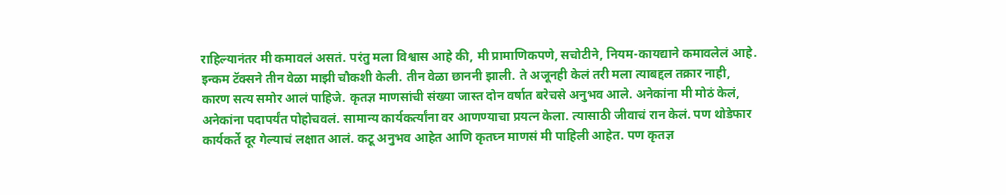राहिल्यानंतर मी कमावलं असतं. परंतु मला विश्वास आहे की, मी प्रामाणिकपणे, सचोटीने, नियम-कायद्याने कमावलेलं आहे. इन्कम टॅक्सने तीन वेळा माझी चौकशी केली. तीन वेळा छाननी झाली. ते अजूनही केलं तरी मला त्याबद्दल तक्रार नाही, कारण सत्य समोर आलं पाहिजे. कृतज्ञ माणसांची संख्या जास्त दोन वर्षात बरेचसे अनुभव आले. अनेकांना मी मोठं केलं, अनेकांना पदापर्यंत पोहोचवलं. सामान्य कार्यकर्त्यांना वर आणण्याचा प्रयत्न केला. त्यासाठी जीवाचं रान केलं. पण थोडेफार कार्यकर्ते दूर गेल्याचं लक्षात आलं. कटू अनुभव आहेत आणि कृतघ्न माणसं मी पाहिली आहेत. पण कृतज्ञ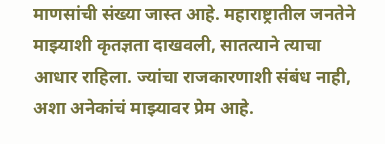माणसांची संख्या जास्त आहे. महाराष्ट्रातील जनतेने माझ्याशी कृतज्ञता दाखवली, सातत्याने त्याचा आधार राहिला. ज्यांचा राजकारणाशी संबंध नाही, अशा अनेकांचं माझ्यावर प्रेम आहे.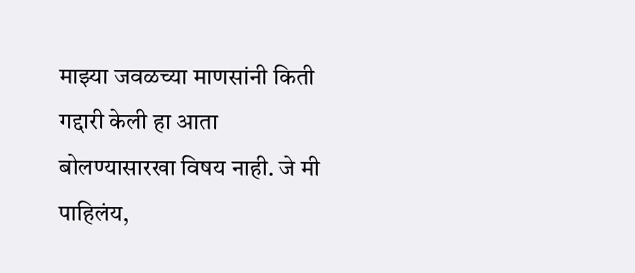माझ्या जवळच्या माणसांनी किती गद्दारी केली हा आता बोलण्यासारखा विषय नाही. जे मी पाहिलंय,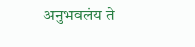अनुभवलंय ते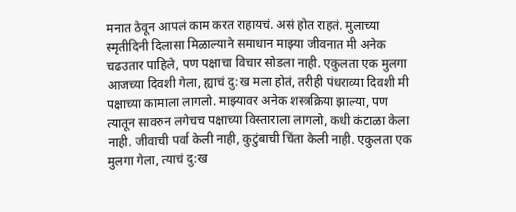मनात ठेवून आपलं काम करत राहायचं. असं होत राहतं. मुलाच्या स्मृतीदिनी दिलासा मिळाल्याने समाधान माझ्या जीवनात मी अनेक चढउतार पाहिले, पण पक्षाचा विचार सोडला नाही. एकुलता एक मुलगा आजच्या दिवशी गेला, ह्याचं दु:ख मला होतं, तरीही पंधराव्या दिवशी मी पक्षाच्या कामाला लागलो. माझ्यावर अनेक शस्त्रक्रिया झाल्या, पण त्यातून सावरुन लगेचच पक्षाच्या विस्ताराला लागलो, कधी कंटाळा केला नाही. जीवाची पर्वा केली नाही, कुटुंबाची चिंता केली नाही. एकुलता एक मुलगा गेला, त्याचं दु:ख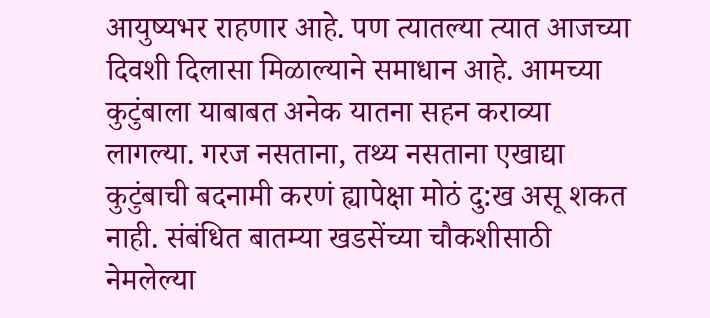आयुष्यभर राहणार आहे. पण त्यातल्या त्यात आजच्या दिवशी दिलासा मिळाल्याने समाधान आहे. आमच्या कुटुंबाला याबाबत अनेक यातना सहन कराव्या लागल्या. गरज नसताना, तथ्य नसताना एखाद्या कुटुंबाची बदनामी करणं ह्यापेक्षा मोठं दु:ख असू शकत नाही. संबंधित बातम्या खडसेंच्या चौकशीसाठी नेमलेल्या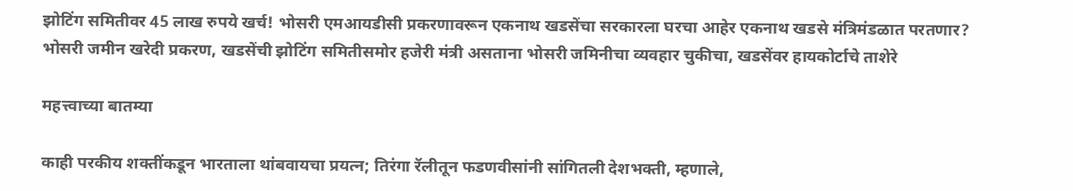झोटिंग समितीवर 45 लाख रुपये खर्च! भोसरी एमआयडीसी प्रकरणावरून एकनाथ खडसेंचा सरकारला घरचा आहेर एकनाथ खडसे मंत्रिमंडळात परतणार? भोसरी जमीन खरेदी प्रकरण, खडसेंची झोटिंग समितीसमोर हजेरी मंत्री असताना भोसरी जमिनीचा व्यवहार चुकीचा, खडसेंवर हायकोर्टाचे ताशेरे

महत्त्वाच्या बातम्या

काही परकीय शक्तींकडून भारताला थांबवायचा प्रयत्न; तिरंगा रॅलीतून फडणवीसांनी सांगितली देशभक्ती, म्हणाले,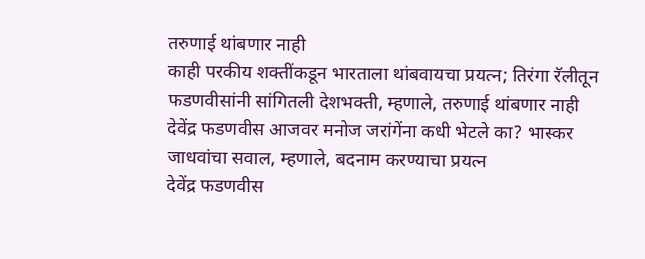तरुणाई थांबणार नाही
काही परकीय शक्तींकडून भारताला थांबवायचा प्रयत्न; तिरंगा रॅलीतून फडणवीसांनी सांगितली देशभक्ती, म्हणाले, तरुणाई थांबणार नाही
देवेंद्र फडणवीस आजवर मनोज जरांगेंना कधी भेटले का? भास्कर जाधवांचा सवाल, म्हणाले, बदनाम करण्याचा प्रयत्न
देवेंद्र फडणवीस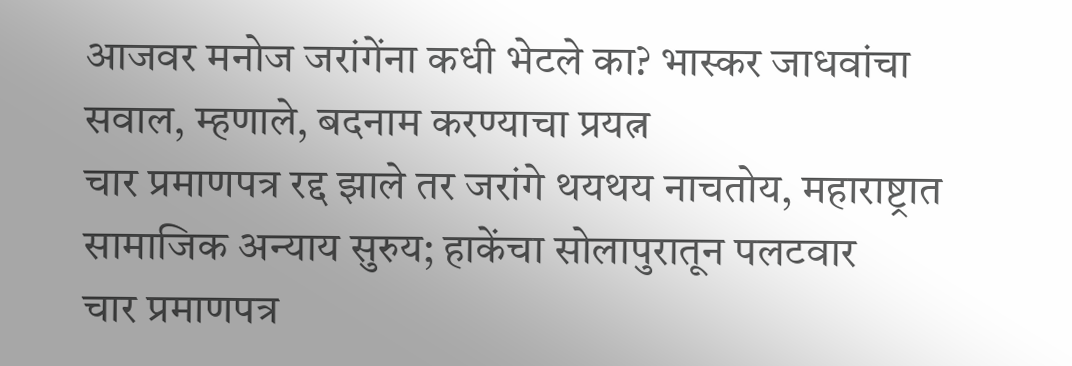आजवर मनोज जरांगेंना कधी भेटले का? भास्कर जाधवांचा सवाल, म्हणाले, बदनाम करण्याचा प्रयत्न
चार प्रमाणपत्र रद्द झाले तर जरांगे थयथय नाचतोय, महाराष्ट्रात सामाजिक अन्याय सुरुय; हाकेंचा सोलापुरातून पलटवार
चार प्रमाणपत्र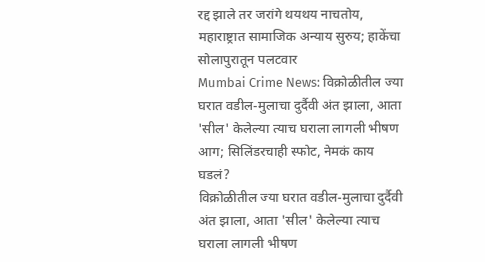रद्द झाले तर जरांगे थयथय नाचतोय, महाराष्ट्रात सामाजिक अन्याय सुरुय; हाकेंचा सोलापुरातून पलटवार
Mumbai Crime News: विक्रोळीतील ज्या घरात वडील-मुलाचा दुर्दैवी अंत झाला, आता 'सील' केलेल्या त्याच घराला लागली भीषण आग; सिलिंडरचाही स्फोट, नेमकं काय घडलं?
विक्रोळीतील ज्या घरात वडील-मुलाचा दुर्दैवी अंत झाला, आता 'सील' केलेल्या त्याच घराला लागली भीषण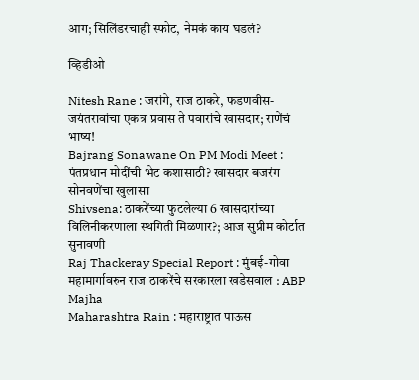आग; सिलिंडरचाही स्फोट, नेमकं काय घडलं?

व्हिडीओ

Nitesh Rane : जरांगे, राज ठाकरे, फडणवीस-जयंतरावांचा एकत्र प्रवास ते पवारांचे खासदार; राणेंचं भाष्य!
Bajrang Sonawane On PM Modi Meet : पंतप्रधान मोदींची भेट कशासाठी? खासदार बजरंग सोनवणेंचा खुलासा
Shivsena: ठाकरेंच्या फुटलेल्या 6 खासदारांच्या विलिनीकरणाला स्थगिती मिळणार?; आज सुप्रीम कोर्टात सुनावणी
Raj Thackeray Special Report : मुंबई-गोवा महामार्गावरुन राज ठाकरेंचे सरकारला खडेसवाल : ABP Majha
Maharashtra Rain : महाराष्ट्रात पाऊस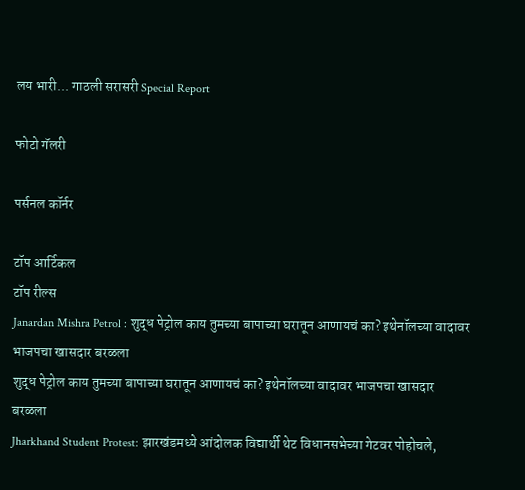लय भारी... गाठली सरासरी Special Report

फोटो गॅलरी

पर्सनल कॉर्नर

टॉप आर्टिकल
टॉप रील्स
Janardan Mishra Petrol : शुद्ध पेट्रोल काय तुमच्या बापाच्या घरातून आणायचं का? इथेनॉलच्या वादावर भाजपचा खासदार बरळला
शुद्ध पेट्रोल काय तुमच्या बापाच्या घरातून आणायचं का? इथेनॉलच्या वादावर भाजपचा खासदार बरळला
Jharkhand Student Protest: झारखंडमध्ये आंदोलक विद्यार्थी थेट विधानसभेच्या गेटवर पोहोचले,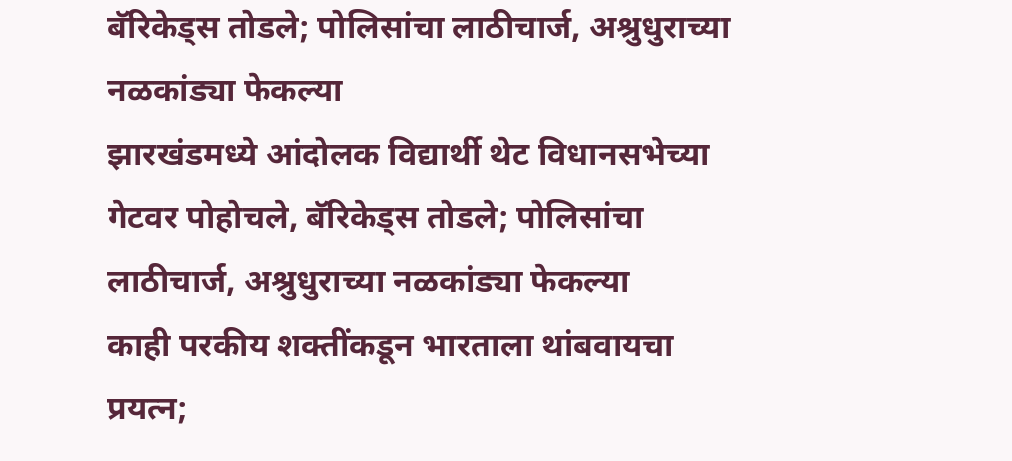बॅरिकेड्स तोडले; पोलिसांचा लाठीचार्ज, अश्रुधुराच्या नळकांड्या फेकल्या
झारखंडमध्ये आंदोलक विद्यार्थी थेट विधानसभेच्या गेटवर पोहोचले, बॅरिकेड्स तोडले; पोलिसांचा लाठीचार्ज, अश्रुधुराच्या नळकांड्या फेकल्या
काही परकीय शक्तींकडून भारताला थांबवायचा प्रयत्न;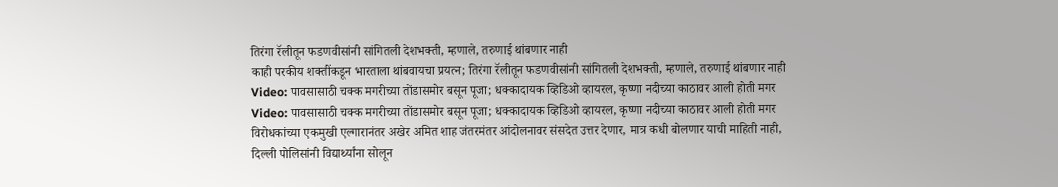तिरंगा रॅलीतून फडणवीसांनी सांगितली देशभक्ती, म्हणाले, तरुणाई थांबणार नाही
काही परकीय शक्तींकडून भारताला थांबवायचा प्रयत्न; तिरंगा रॅलीतून फडणवीसांनी सांगितली देशभक्ती, म्हणाले, तरुणाई थांबणार नाही
Video: पावसासाठी चक्क मगरीच्या तोंडासमोर बसून पूजा; धक्कादायक व्हिडिओ व्हायरल, कृष्णा नदीच्या काठावर आली होती मगर
Video: पावसासाठी चक्क मगरीच्या तोंडासमोर बसून पूजा; धक्कादायक व्हिडिओ व्हायरल, कृष्णा नदीच्या काठावर आली होती मगर
विरोधकांच्या एकमुखी एल्गारानंतर अखेर अमित शाह जंतरमंतर आंदोलनावर संसदेत उत्तर देणार, मात्र कधी बोलणार याची माहिती नाही, दिल्ली पोलिसांनी विद्यार्थ्यांना सोलून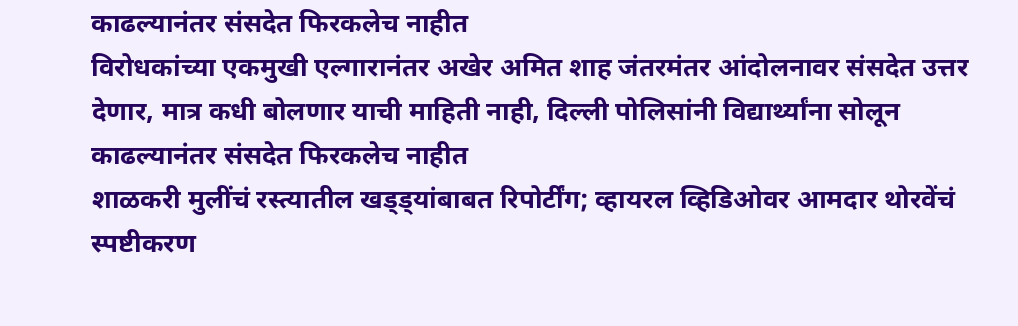काढल्यानंतर संसदेत फिरकलेच नाहीत
विरोधकांच्या एकमुखी एल्गारानंतर अखेर अमित शाह जंतरमंतर आंदोलनावर संसदेत उत्तर देणार, मात्र कधी बोलणार याची माहिती नाही, दिल्ली पोलिसांनी विद्यार्थ्यांना सोलून काढल्यानंतर संसदेत फिरकलेच नाहीत
शाळकरी मुलींचं रस्त्यातील खड्ड्यांबाबत रिपोर्टींग; व्हायरल व्हिडिओवर आमदार थोरवेंचं स्पष्टीकरण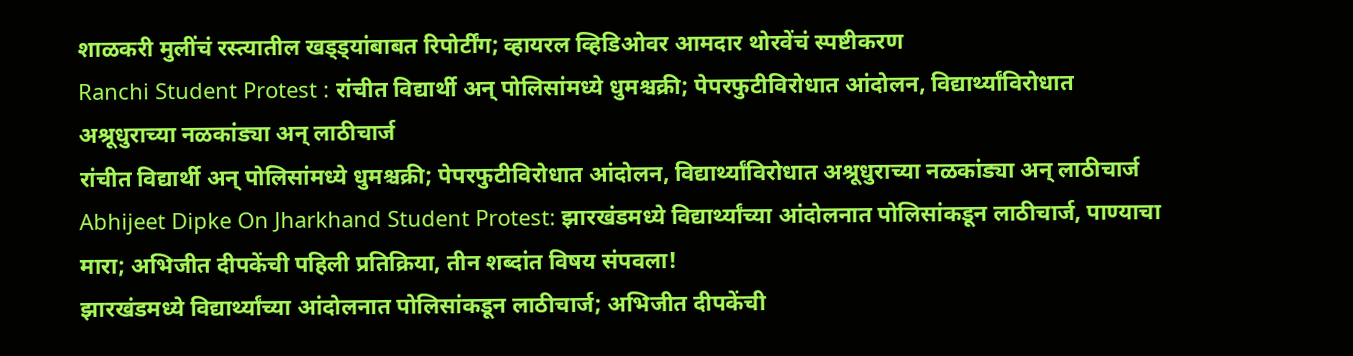शाळकरी मुलींचं रस्त्यातील खड्ड्यांबाबत रिपोर्टींग; व्हायरल व्हिडिओवर आमदार थोरवेंचं स्पष्टीकरण
Ranchi Student Protest : रांचीत विद्यार्थी अन् पोलिसांमध्ये धुमश्चक्री; पेपरफुटीविरोधात आंदोलन, विद्यार्थ्यांविरोधात अश्रूधुराच्या नळकांड्या अन् लाठीचार्ज
रांचीत विद्यार्थी अन् पोलिसांमध्ये धुमश्चक्री; पेपरफुटीविरोधात आंदोलन, विद्यार्थ्यांविरोधात अश्रूधुराच्या नळकांड्या अन् लाठीचार्ज
Abhijeet Dipke On Jharkhand Student Protest: झारखंडमध्ये विद्यार्थ्यांच्या आंदोलनात पोलिसांकडून लाठीचार्ज, पाण्याचा मारा; अभिजीत दीपकेंची पहिली प्रतिक्रिया, तीन शब्दांत विषय संपवला!
झारखंडमध्ये विद्यार्थ्यांच्या आंदोलनात पोलिसांकडून लाठीचार्ज; अभिजीत दीपकेंची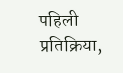पहिली प्रतिक्रिया,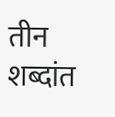तीन शब्दांत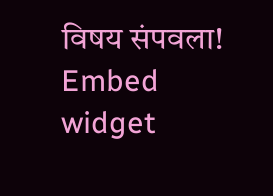विषय संपवला!
Embed widget